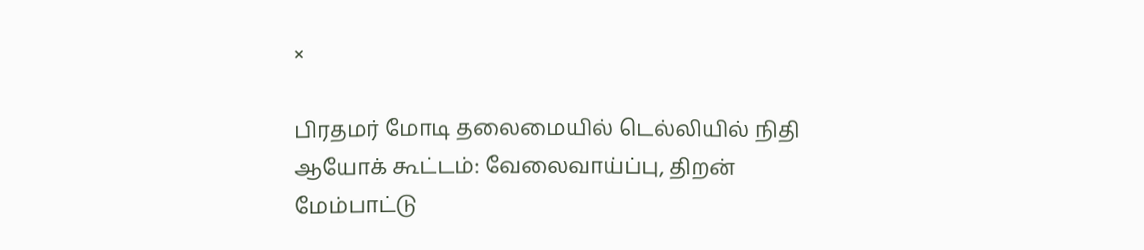×

பிரதமர் மோடி தலைமையில் டெல்லியில் நிதி ஆயோக் கூட்டம்: வேலைவாய்ப்பு, திறன் மேம்பாட்டு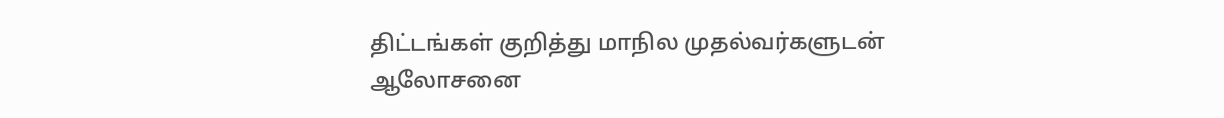திட்டங்கள் குறித்து மாநில முதல்வர்களுடன் ஆலோசனை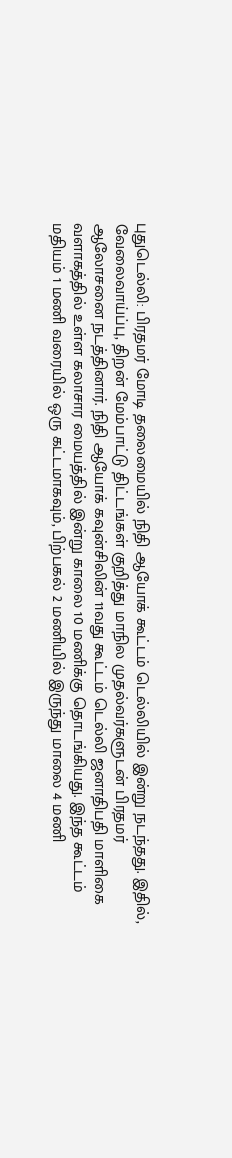புதுடெல்லி: பிரதமர் மோடி தலைமையில் நிதி ஆயோக் கூட்டம் டெல்லியில் இன்று நடந்தது. இதில், வேலைவாய்ப்பு, திறன் மேம்பாட்டு திட்டங்கள் குறித்து மாநில முதல்வர்களுடன் பிரதமர் ஆலோசனை நடத்தினார். நிதி ஆயோக் கவுன்சிலின் 11வது கூட்டம் டெல்லி ஜனாதிபதி மாளிகை வளாகத்தில் உள்ள கலாசார மையத்தில் இன்று காலை 10 மணிக்கு தொடங்கியது. இந்த கூட்டம் மதியம் 1 மணி வரையில் ஒரு கட்டமாகவும், பிற்பகல் 2 மணியில் இருந்து மாலை 4 மணி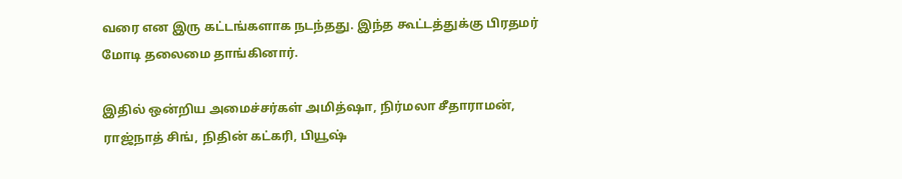வரை என இரு கட்டங்களாக நடந்தது. இந்த கூட்டத்துக்கு பிரதமர் மோடி தலைமை தாங்கினார்.

இதில் ஒன்றிய அமைச்சர்கள் அமித்ஷா, நிர்மலா சீதாராமன், ராஜ்நாத் சிங், நிதின் கட்கரி, பியூஷ்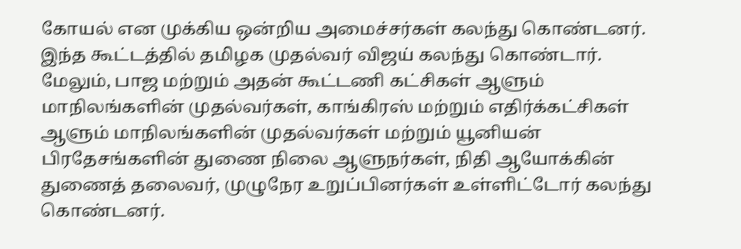கோயல் என முக்கிய ஒன்றிய அமைச்சர்கள் கலந்து கொண்டனர். இந்த கூட்டத்தில் தமிழக முதல்வர் விஜய் கலந்து கொண்டார். மேலும், பாஜ மற்றும் அதன் கூட்டணி கட்சிகள் ஆளும் மாநிலங்களின் முதல்வர்கள், காங்கிரஸ் மற்றும் எதிர்க்கட்சிகள் ஆளும் மாநிலங்களின் முதல்வர்கள் மற்றும் யூனியன் பிரதேசங்களின் துணை நிலை ஆளுநர்கள், நிதி ஆயோக்கின் துணைத் தலைவர், முழுநேர உறுப்பினர்கள் உள்ளிட்டோர் கலந்து கொண்டனர்.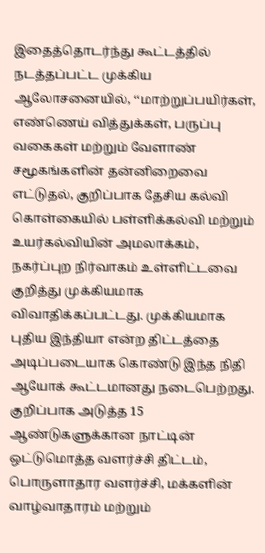இதைத்தொடர்ந்து கூட்டத்தில் நடத்தப்பட்ட முக்கிய ஆலோசனையில், ‘‘மாற்றுப்பயிர்கள், எண்ணெய் வித்துக்கள், பருப்பு வகைகள் மற்றும் வேளாண் சமூகங்களின் தன்னிறைவை எட்டுதல், குறிப்பாக தேசிய கல்வி கொள்கையில் பள்ளிக்கல்வி மற்றும் உயர்கல்வியின் அமலாக்கம், நகர்ப்புற நிர்வாகம் உள்ளிட்டவை குறித்து முக்கியமாக விவாதிக்கப்பட்டது. முக்கியமாக புதிய இந்தியா என்ற திட்டத்தை அடிப்படையாக கொண்டு இந்த நிதி ஆயோக் கூட்டமானது நடைபெற்றது. குறிப்பாக அடுத்த 15 ஆண்டுகளுக்கான நாட்டின் ஒட்டுமொத்த வளர்ச்சி திட்டம், பொருளாதார வளர்ச்சி, மக்களின் வாழ்வாதாரம் மற்றும்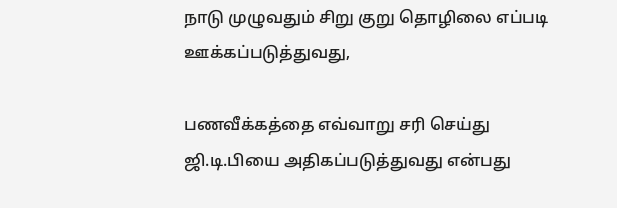நாடு முழுவதும் சிறு குறு தொழிலை எப்படி ஊக்கப்படுத்துவது,

பணவீக்கத்தை எவ்வாறு சரி செய்து ஜி.டி.பியை அதிகப்படுத்துவது என்பது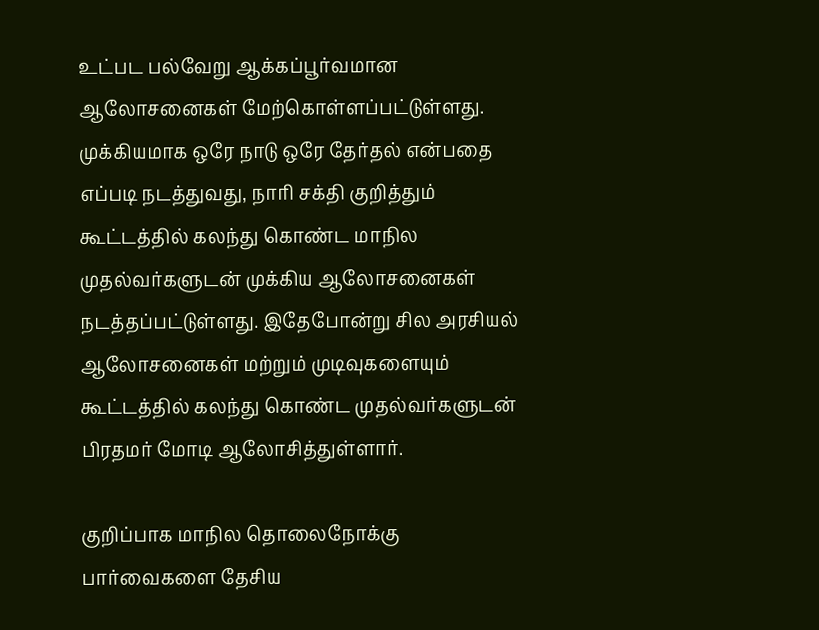உட்பட பல்வேறு ஆக்கப்பூர்வமான ஆலோசனைகள் மேற்கொள்ளப்பட்டுள்ளது. முக்கியமாக ஒரே நாடு ஒரே தேர்தல் என்பதை எப்படி நடத்துவது, நாரி சக்தி குறித்தும் கூட்டத்தில் கலந்து கொண்ட மாநில முதல்வர்களுடன் முக்கிய ஆலோசனைகள் நடத்தப்பட்டுள்ளது. இதேபோன்று சில அரசியல் ஆலோசனைகள் மற்றும் முடிவுகளையும் கூட்டத்தில் கலந்து கொண்ட முதல்வர்களுடன் பிரதமர் மோடி ஆலோசித்துள்ளார்.

குறிப்பாக மாநில தொலைநோக்கு பார்வைகளை தேசிய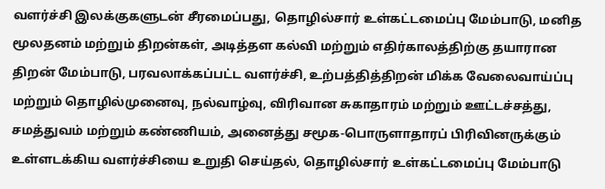வளர்ச்சி இலக்குகளுடன் சீரமைப்பது, தொழில்சார் உள்கட்டமைப்பு மேம்பாடு, மனித மூலதனம் மற்றும் திறன்கள், அடித்தள கல்வி மற்றும் எதிர்காலத்திற்கு தயாரான திறன் மேம்பாடு, பரவலாக்கப்பட்ட வளர்ச்சி, உற்பத்தித்திறன் மிக்க வேலைவாய்ப்பு மற்றும் தொழில்முனைவு, நல்வாழ்வு, விரிவான சுகாதாரம் மற்றும் ஊட்டச்சத்து, சமத்துவம் மற்றும் கண்ணியம், அனைத்து சமூக-பொருளாதாரப் பிரிவினருக்கும் உள்ளடக்கிய வளர்ச்சியை உறுதி செய்தல், தொழில்சார் உள்கட்டமைப்பு மேம்பாடு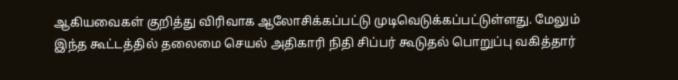ஆகியவைகள் குறித்து விரிவாக ஆலோசிக்கப்பட்டு முடிவெடுக்கப்பட்டுள்ளது. மேலும் இந்த கூட்டத்தில் தலைமை செயல் அதிகாரி நிதி சிப்பர் கூடுதல் பொறுப்பு வகித்தார்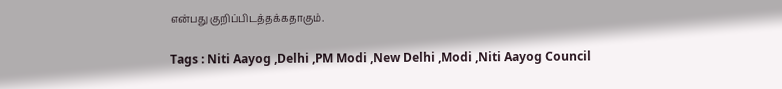என்பது குறிப்பிடத்தக்கதாகும்.

Tags : Niti Aayog ,Delhi ,PM Modi ,New Delhi ,Modi ,Niti Aayog Council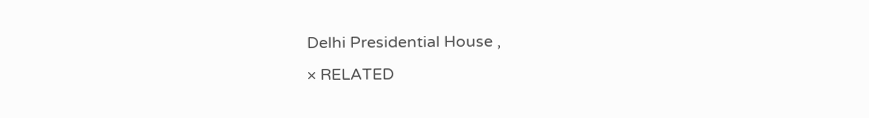Delhi Presidential House ,
× RELATED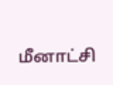மீனாட்சி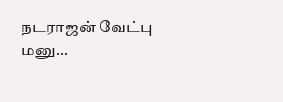நடராஜன் வேட்பு மனு...